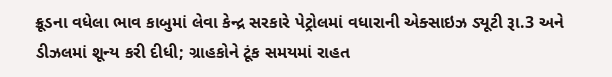ક્રૂડના વધેલા ભાવ કાબુમાં લેવા કેન્દ્ર સરકારે પેટ્રોલમાં વધારાની એક્સાઇઝ ડ્યૂટી રૂા.3 અને ડીઝલમાં શૂન્ય કરી દીધી; ગ્રાહકોને ટૂંક સમયમાં રાહત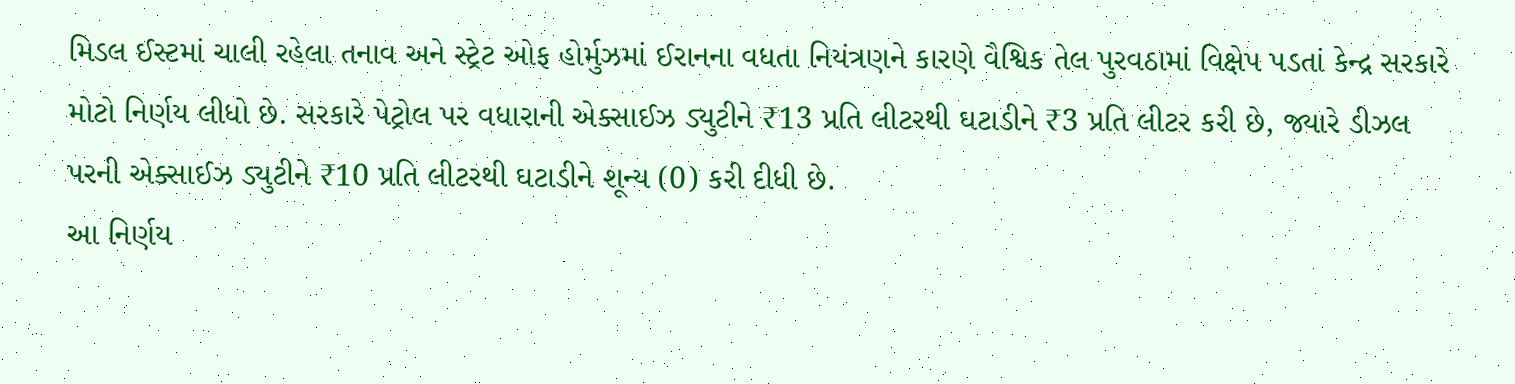મિડલ ઈસ્ટમાં ચાલી રહેલા તનાવ અને સ્ટ્રેટ ઓફ હોર્મુઝમાં ઈરાનના વધતા નિયંત્રણને કારણે વૈશ્વિક તેલ પુરવઠામાં વિક્ષેપ પડતાં કેન્દ્ર સરકારે મોટો નિર્ણય લીધો છે. સરકારે પેટ્રોલ પર વધારાની એક્સાઈઝ ડ્યુટીને ₹13 પ્રતિ લીટરથી ઘટાડીને ₹3 પ્રતિ લીટર કરી છે, જ્યારે ડીઝલ પરની એક્સાઈઝ ડ્યુટીને ₹10 પ્રતિ લીટરથી ઘટાડીને શૂન્ય (0) કરી દીધી છે.
આ નિર્ણય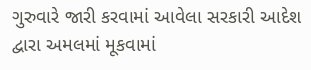ગુરુવારે જારી કરવામાં આવેલા સરકારી આદેશ દ્વારા અમલમાં મૂકવામાં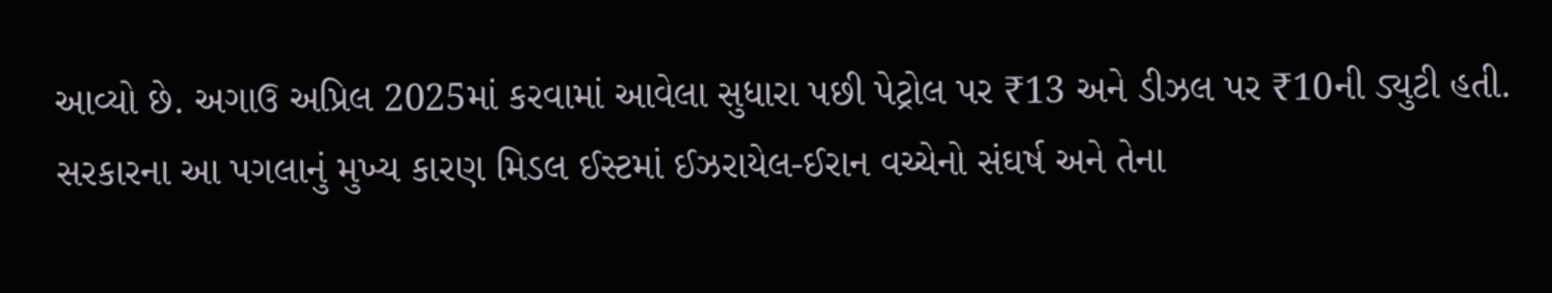આવ્યો છે. અગાઉ અપ્રિલ 2025માં કરવામાં આવેલા સુધારા પછી પેટ્રોલ પર ₹13 અને ડીઝલ પર ₹10ની ડ્યુટી હતી. સરકારના આ પગલાનું મુખ્ય કારણ મિડલ ઈસ્ટમાં ઈઝરાયેલ-ઈરાન વચ્ચેનો સંઘર્ષ અને તેના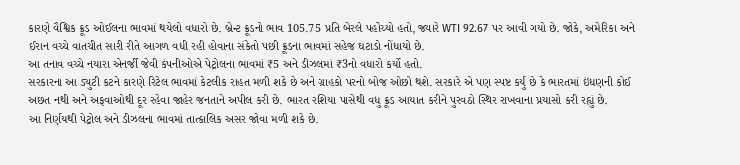કારણે વૈશ્વિક ક્રૂડ ઓઈલના ભાવમાં થયેલો વધારો છે. બ્રેન્ટ ક્રૂડનો ભાવ 105.75 પ્રતિ બેરલે પહોંચ્યો હતો, જ્યારે WTI 92.67 પર આવી ગયો છે. જોકે, અમેરિકા અને ઈરાન વચ્ચે વાતચીત સારી રીતે આગળ વધી રહી હોવાના સંકેતો પછી ક્રૂડના ભાવમાં સહેજ ઘટાડો નોંધાયો છે.
આ તનાવ વચ્ચે નયારા એનર્જી જેવી કંપનીઓએ પેટ્રોલના ભાવમાં ₹5 અને ડીઝલમાં ₹3નો વધારો કર્યો હતો.
સરકારના આ ડ્યુટી કટને કારણે રિટેલ ભાવમાં કેટલીક રાહત મળી શકે છે અને ગ્રાહકો પરનો બોજ ઓછો થશે. સરકારે એ પણ સ્પષ્ટ કર્યું છે કે ભારતમાં ઇંધણની કોઈ અછત નથી અને અફવાઓથી દૂર રહેવા જાહેર જનતાને અપીલ કરી છે. ભારત રશિયા પાસેથી વધુ ક્રૂડ આયાત કરીને પુરવઠો સ્થિર રાખવાના પ્રયાસો કરી રહ્યું છે.
આ નિર્ણયથી પેટ્રોલ અને ડીઝલના ભાવમાં તાત્કાલિક અસર જોવા મળી શકે છે.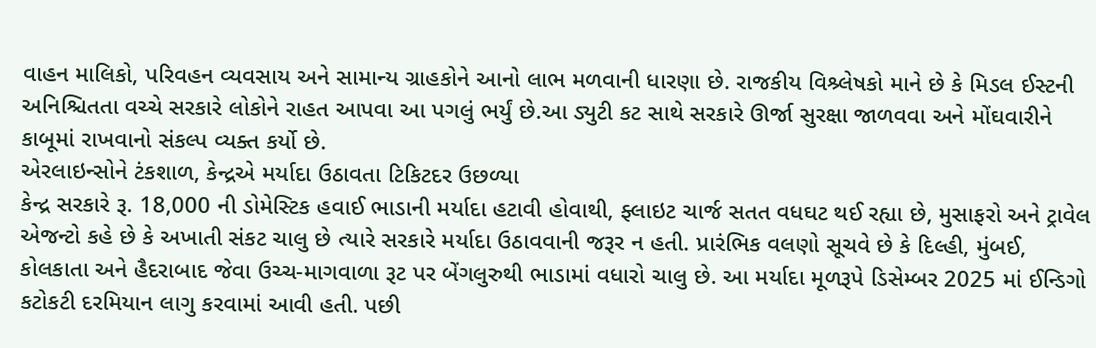વાહન માલિકો, પરિવહન વ્યવસાય અને સામાન્ય ગ્રાહકોને આનો લાભ મળવાની ધારણા છે. રાજકીય વિશ્ર્લેષકો માને છે કે મિડલ ઈસ્ટની અનિશ્ચિતતા વચ્ચે સરકારે લોકોને રાહત આપવા આ પગલું ભર્યું છે.આ ડ્યુટી કટ સાથે સરકારે ઊર્જા સુરક્ષા જાળવવા અને મોંઘવારીને કાબૂમાં રાખવાનો સંકલ્પ વ્યક્ત કર્યો છે.
એરલાઇન્સોને ટંકશાળ, કેન્દ્રએ મર્યાદા ઉઠાવતા ટિકિટદર ઉછળ્યા
કેન્દ્ર સરકારે રૂ. 18,000 ની ડોમેસ્ટિક હવાઈ ભાડાની મર્યાદા હટાવી હોવાથી, ફ્લાઇટ ચાર્જ સતત વધઘટ થઈ રહ્યા છે, મુસાફરો અને ટ્રાવેલ એજન્ટો કહે છે કે અખાતી સંકટ ચાલુ છે ત્યારે સરકારે મર્યાદા ઉઠાવવાની જરૂર ન હતી. પ્રારંભિક વલણો સૂચવે છે કે દિલ્હી, મુંબઈ, કોલકાતા અને હૈદરાબાદ જેવા ઉચ્ચ-માગવાળા રૂટ પર બેંગલુરુથી ભાડામાં વધારો ચાલુ છે. આ મર્યાદા મૂળરૂપે ડિસેમ્બર 2025 માં ઈન્ડિગો કટોકટી દરમિયાન લાગુ કરવામાં આવી હતી. પછી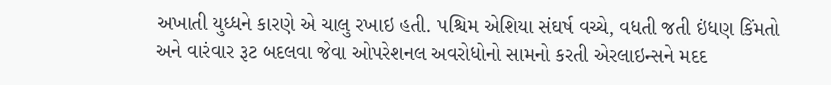અખાતી યુધ્ધને કારણે એ ચાલુ રખાઇ હતી. પશ્ચિમ એશિયા સંઘર્ષ વચ્ચે, વધતી જતી ઇંધણ કિંમતો અને વારંવાર રૂટ બદલવા જેવા ઓપરેશનલ અવરોધોનો સામનો કરતી એરલાઇન્સને મદદ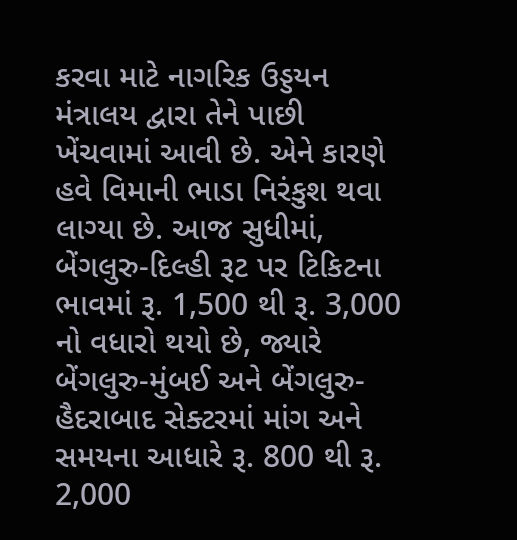કરવા માટે નાગરિક ઉડ્ડયન મંત્રાલય દ્વારા તેને પાછી ખેંચવામાં આવી છે. એને કારણે હવે વિમાની ભાડા નિરંકુશ થવા લાગ્યા છે. આજ સુધીમાં, બેંગલુરુ-દિલ્હી રૂટ પર ટિકિટના ભાવમાં રૂ. 1,500 થી રૂ. 3,000 નો વધારો થયો છે, જ્યારે બેંગલુરુ-મુંબઈ અને બેંગલુરુ-હૈદરાબાદ સેક્ટરમાં માંગ અને સમયના આધારે રૂ. 800 થી રૂ. 2,000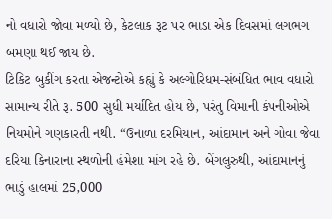નો વધારો જોવા મળ્યો છે, કેટલાક રૂટ પર ભાડા એક દિવસમાં લગભગ બમણા થઈ જાય છે.
ટિકિટ બુકીંગ કરતા એજન્ટોએ કહ્યું કે અલ્ગોરિધમ-સંબંધિત ભાવ વધારો સામાન્ય રીતે રૂ. 500 સુધી મર્યાદિત હોય છે, પરંતુ વિમાની કંપનીઓએ નિયમોને ગણકારતી નથી. “ઉનાળા દરમિયાન, આંદામાન અને ગોવા જેવા દરિયા કિનારાના સ્થળોની હંમેશા માંગ રહે છે. બેંગલુરુથી, આંદામાનનું ભાડું હાલમાં 25,000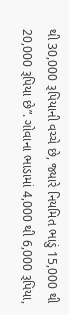થી 30,000 રૂપિયાની વચ્ચે છે, જ્યારે નિયમિત ભાડું 15,000 થી 20,000 રૂપિયા છે”. ગોવાના ભાડામાં 4,000 થી 6,000 રૂપિયા,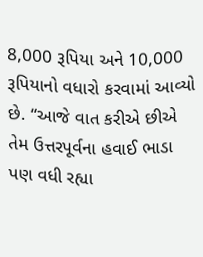8,000 રૂપિયા અને 10,000 રૂપિયાનો વધારો કરવામાં આવ્યો છે. “આજે વાત કરીએ છીએ તેમ ઉત્તરપૂર્વના હવાઈ ભાડા પણ વધી રહ્યા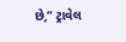છે,” ટ્રાવેલ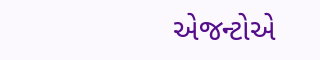એજન્ટોએ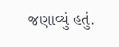જણાવ્યું હતું.